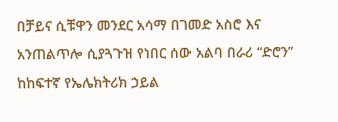በቻይና ሲቹዋን መንደር አሳማ በገመድ አስሮ እና አንጠልጥሎ ሲያጓጉዝ የነበር ሰው አልባ በራሪ “ድሮን” ከከፍተኛ የኤሌክትሪክ ኃይል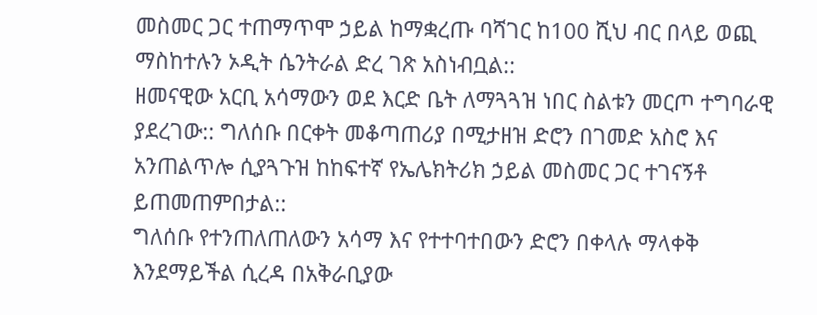መስመር ጋር ተጠማጥሞ ኃይል ከማቋረጡ ባሻገር ከ100 ሺህ ብር በላይ ወጪ ማስከተሉን ኦዲት ሴንትራል ድረ ገጽ አስነብቧል::
ዘመናዊው አርቢ አሳማውን ወደ እርድ ቤት ለማጓጓዝ ነበር ስልቱን መርጦ ተግባራዊ ያደረገው:: ግለሰቡ በርቀት መቆጣጠሪያ በሚታዘዝ ድሮን በገመድ አስሮ እና አንጠልጥሎ ሲያጓጉዝ ከከፍተኛ የኤሌክትሪክ ኃይል መስመር ጋር ተገናኝቶ ይጠመጠምበታል::
ግለሰቡ የተንጠለጠለውን አሳማ እና የተተባተበውን ድሮን በቀላሉ ማላቀቅ እንደማይችል ሲረዳ በአቅራቢያው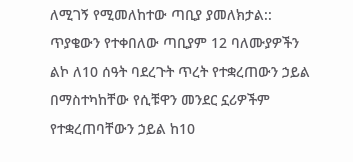ለሚገኝ የሚመለከተው ጣቢያ ያመለክታል::
ጥያቄውን የተቀበለው ጣቢያም 12 ባለሙያዎችን ልኮ ለ10 ሰዓት ባደረጉት ጥረት የተቋረጠውን ኃይል በማስተካከቸው የሲቹዋን መንደር ኗሪዎችም የተቋረጠባቸውን ኃይል ከ10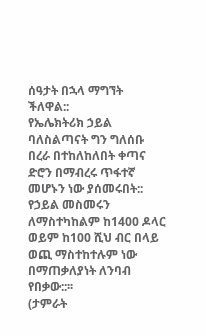ሰዓታት በኋላ ማግኘት ችለዋል::
የኤሌክትሪክ ኃይል ባለስልጣናት ግን ግለሰቡ በረራ በተከለከለበት ቀጣና ድሮን በማብረሩ ጥፋተኛ መሆኑን ነው ያሰመሩበት:: የኃይል መስመሩን ለማስተካከልም ከ1400 ዶላር ወይም ከ100 ሺህ ብር በላይ ወጪ ማስተከተሉም ነው በማጠቃለያነት ለንባብ የበቃው::፡፡
(ታምራት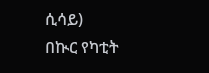ሲሳይ)
በኲር የካቲት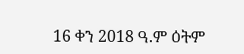16 ቀን 2018 ዓ.ም ዕትም